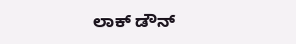ಲಾಕ್ ಡೌನ್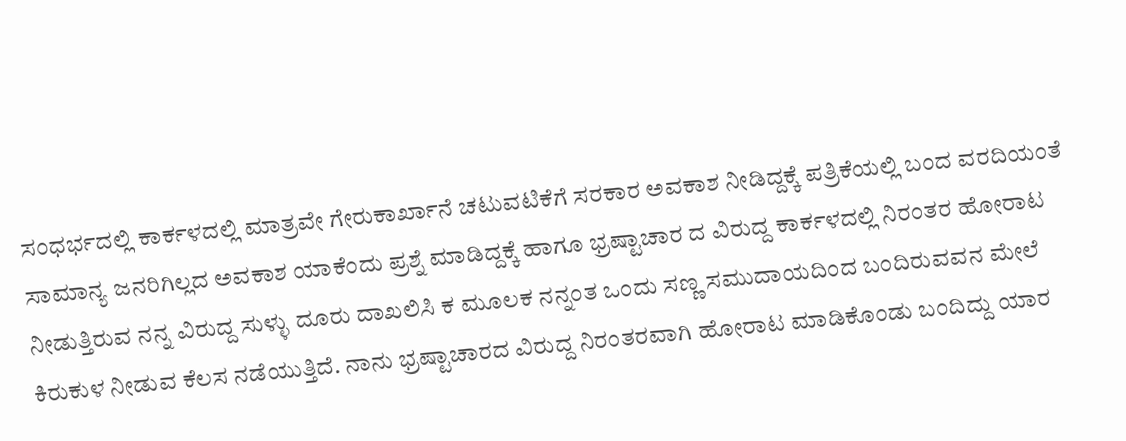ಸಂಧರ್ಭದಲ್ಲಿ ಕಾರ್ಕಳದಲ್ಲಿ ಮಾತ್ರವೇ ಗೇರುಕಾರ್ಖಾನೆ ಚಟುವಟಿಕೆಗೆ ಸರಕಾರ ಅವಕಾಶ ನೀಡಿದ್ದಕ್ಕೆ ಪತ್ರಿಕೆಯಲ್ಲಿ ಬಂದ ವರದಿಯಂತೆ ಸಾಮಾನ್ಯ ಜನರಿಗಿಲ್ಲದ ಅವಕಾಶ ಯಾಕೆಂದು ಪ್ರಶ್ನೆ ಮಾಡಿದ್ದಕ್ಕೆ ಹಾಗೂ ಭ್ರಷ್ಟಾಚಾರ ದ ವಿರುದ್ದ ಕಾರ್ಕಳದಲ್ಲಿ ನಿರಂತರ ಹೋರಾಟ ನೀಡುತ್ತಿರುವ ನನ್ನ ವಿರುದ್ದ ಸುಳ್ಳು ದೂರು ದಾಖಲಿಸಿ ಕ ಮೂಲಕ ನನ್ನಂತ ಒಂದು ಸಣ್ಣ ಸಮುದಾಯದಿಂದ ಬಂದಿರುವವನ ಮೇಲೆ ಕಿರುಕುಳ ನೀಡುವ ಕೆಲಸ ನಡೆಯುತ್ತಿದೆ. ನಾನು ಭ್ರಷ್ಟಾಚಾರದ ವಿರುದ್ದ ನಿರಂತರವಾಗಿ ಹೋರಾಟ ಮಾಡಿಕೊಂಡು ಬಂದಿದ್ದು ಯಾರ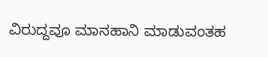ವಿರುದ್ದವೂ ಮಾನಹಾನಿ ಮಾಡುವಂತಹ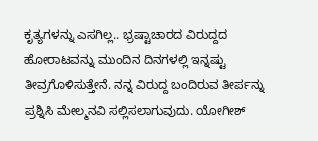ಕೃತ್ಯಗಳನ್ನು ಎಸಗಿಲ್ಲ.. ಭ್ರಷ್ಟಾಚಾರದ ವಿರುದ್ದದ ಹೋರಾಟವನ್ನು ಮುಂದಿನ ದಿನಗಳಲ್ಲಿ ಇನ್ನಷ್ಟು ತೀವ್ರಗೊಳಿಸುತ್ತೇನೆ. ನನ್ನ ವಿರುದ್ದ ಬಂದಿರುವ ತೀರ್ಪನ್ನು ಪ್ರಶ್ನಿಸಿ ಮೇಲ್ಮನವಿ ಸಲ್ಲಿಸಲಾಗುವುದು. ಯೋಗೀಶ್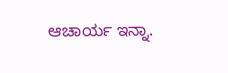ಆಚಾರ್ಯ ಇನ್ನಾ.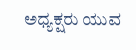ಅಧ್ಯಕ್ಷರು ಯುವ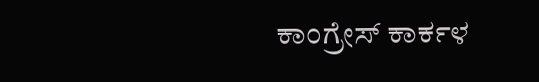ಕಾಂಗ್ರೇಸ್ ಕಾರ್ಕಳ